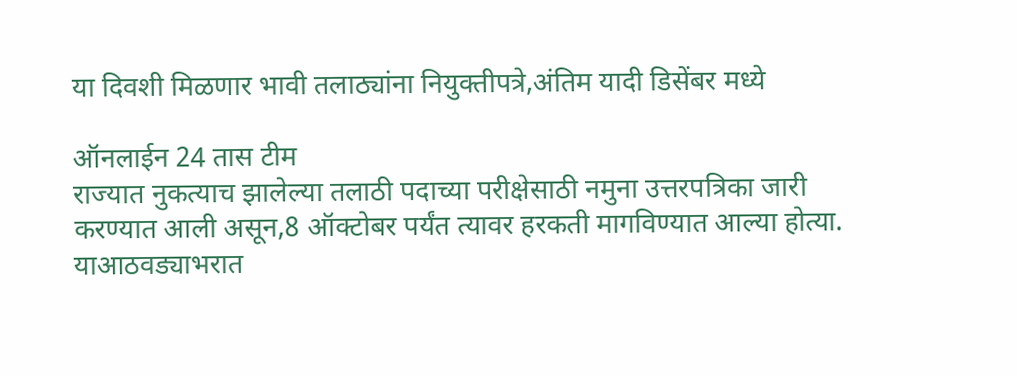या दिवशी मिळणार भावी तलाठ्यांना नियुक्तीपत्रे,अंतिम यादी डिसेंबर मध्ये

ऑनलाईन 24 तास टीम
राज्यात नुकत्याच झालेल्या तलाठी पदाच्या परीक्षेसाठी नमुना उत्तरपत्रिका जारी करण्यात आली असून,8 ऑक्टोबर पर्यंत त्यावर हरकती मागविण्यात आल्या होत्या.
याआठवड्याभरात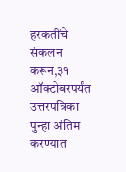हरकतींचे संकलन करून,३१ ऑक्टोबरपर्यंत उत्तरपत्रिका पुन्हा अंतिम करण्यात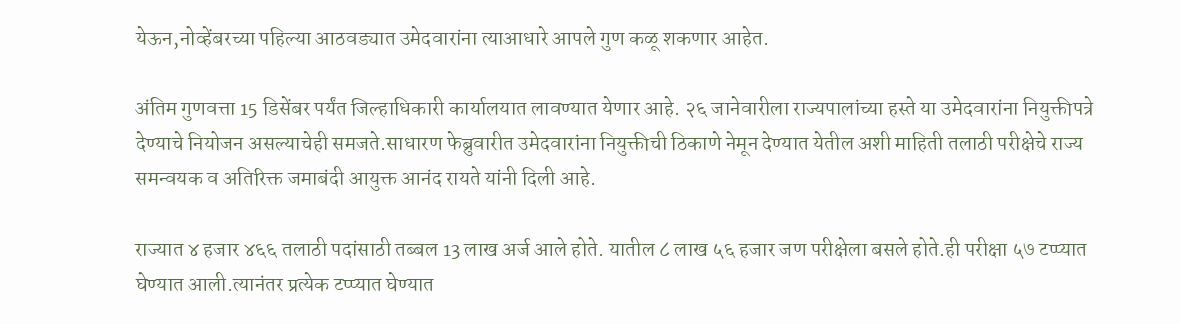येऊन,नोव्हेंबरच्या पहिल्या आठवड्यात उमेदवारांना त्याआधारे आपले गुण कळू शकणार आहेत.

अंतिम गुणवत्ता 15 डिसेंबर पर्यंत जिल्हाधिकारी कार्यालयात लावण्यात येणार आहे. २६ जानेवारीला राज्यपालांच्या हस्ते या उमेदवारांना नियुक्तीपत्रे देण्याचे नियोजन असल्याचेही समजते.साधारण फेब्रुवारीत उमेदवारांना नियुक्तीची ठिकाणे नेमून देण्यात येतील अशी माहिती तलाठी परीक्षेचे राज्य समन्वयक व अतिरिक्त जमाबंदी आयुक्त आनंद रायते यांनी दिली आहे.

राज्यात ४ हजार ४६६ तलाठी पदांसाठी तब्बल 13 लाख अर्ज आले होते. यातील ८ लाख ५६ हजार जण परीक्षेला बसले होते.ही परीक्षा ५७ टप्प्यात घेण्यात आली.त्यानंतर प्रत्येक टप्प्यात घेण्यात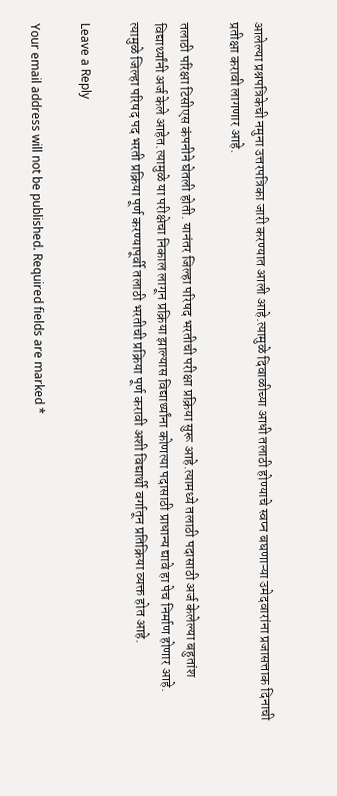आलेल्या प्रश्नपत्रिकेची नमुना उत्तरपत्रिका जारी करण्यात आली आहे.त्यामुळे दिवाळीच्या आधी तलाठी होण्याचे स्वप्न बघणाऱ्या उमेदवारांना प्रजासत्ताक दिनाची प्रतीक्षा करावी लागणार आहे.

तलाठी परिक्षा टिसीएस कंपनीने घेतली होती. यानंतर जिल्हा परिषद भरतीची परीक्षा प्रक्रिया सुरू आहे.त्यामध्ये तलाठी पदासाठी अर्ज केलेल्या बहुतांश विद्यार्थ्यांनी अर्ज केले आहेत.त्यामुळे या परीक्षेचा निकाल लागून प्रक्रिया झाल्यास विद्यार्थ्यांना कोणत्या पदासाठी प्राधान्य द्यावे हा पेच निर्माण होणार आहे. त्यामुळे जिल्हा परिषद पद भरती प्रक्रिया पूर्ण करण्यापूर्वी तलाठी भरतीची प्रक्रिया पूर्ण करावी अशी विद्यार्थी वर्गातून प्रतिक्रिया व्यक्त होत आहे.

Leave a Reply

Your email address will not be published. Required fields are marked *